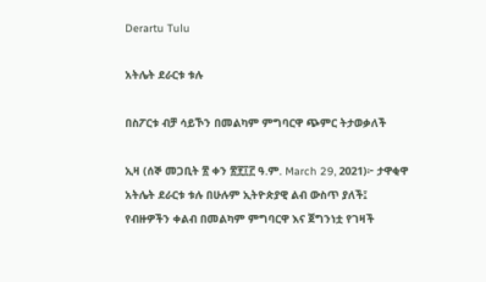Derartu Tulu

አትሌት ደራርቱ ቱሉ

በስፖርቱ ብቻ ሳይኾን በመልካም ምግባርዋ ጭምር ትታወቃለች

ኢዛ (ሰኞ መጋቢት ፳ ቀን ፳፻፲፫ ዓ.ም. March 29, 2021)፦ ታዋቂዋ አትሌት ደራርቱ ቱሉ በሁሉም ኢትዮጵያዊ ልብ ውስጥ ያለች፤ የብዙዎችን ቀልብ በመልካም ምግባርዋ እና ጀግንነቷ የገዛች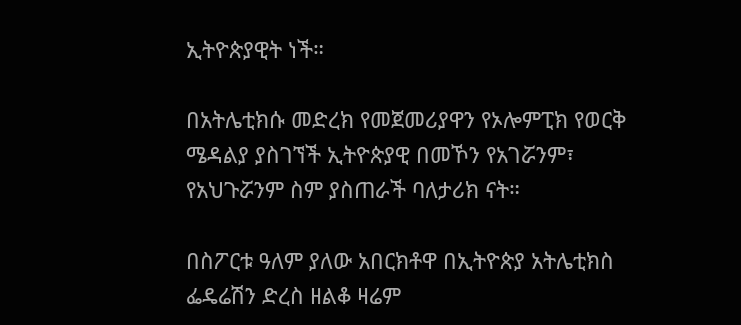ኢትዮጵያዊት ነች።

በአትሌቲክሱ መድረክ የመጀመሪያዋን የኦሎምፒክ የወርቅ ሜዳልያ ያስገኘች ኢትዮጵያዊ በመኾን የአገሯንም፣ የአህጉሯንም ስም ያስጠራች ባለታሪክ ናት።

በስፖርቱ ዓለም ያለው አበርክቶዋ በኢትዮጵያ አትሌቲክስ ፌዴሬሽን ድረስ ዘልቆ ዛሬም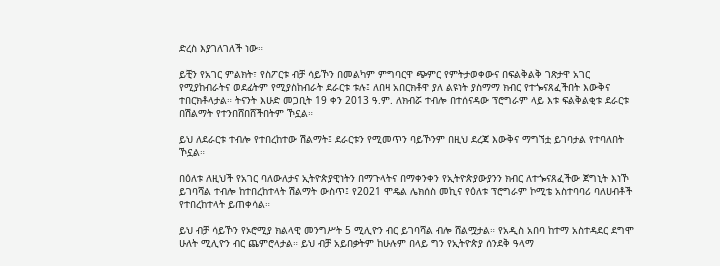ድረስ እያገለገለች ነው።

ይቺን የአገር ምልክት፣ የስፖርቱ ብቻ ሳይኾን በመልካም ምግባርዋ ጭምር የምትታወቀውና በፍልቅልቅ ገጽታዋ አገር የሚያከብራትና ወደፊትም የሚያስከብራት ደራርቱ ቱሉ፤ ለበዛ አበርክቶዋ ያለ ልዩነት ያስማማ ክብር የተጐናጸፈችበት እውቅና ተበርክቶላታል። ትናንት እሁድ መጋቢት 19 ቀን 2013 ዓ.ም. ለክብሯ ተብሎ በተሰናዳው ፕሮግራም ላይ እቱ ፍልቅልቂቱ ደራርቱ በሽልማት የተንበሸበሸችበትም ኾኗል።

ይህ ለደራርቱ ተብሎ የተበረከተው ሽልማት፤ ደራርቱን የሚመጥን ባይኾንም በዚህ ደረጃ እውቅና ማግኘቷ ይገባታል የተባለበት ኾኗል።

በዕለቱ ለዚህች የአገር ባለውለታና ኢትዮጵያዊነትን በማጉላትና በማቀንቀን የኢትዮጵያውያንን ክብር ለተጐናጸፈችው ጀግኒት እነኾ ይገባሻል ተብሎ ከተበረከተላት ሽልማት ውስጥ፤ የ2021 ሞዴል ሌክሰስ መኪና የዕለቱ ፕሮግራም ኮሚቴ አስተባባሪ ባለሀብቶች የተበረከተላት ይጠቀሳል።

ይህ ብቻ ሳይኾን የኦሮሚያ ክልላዊ መንግሥት 5 ሚሊዮን ብር ይገባሻል ብሎ ሸልሟታል። የአዲስ አበባ ከተማ አስተዳደር ደግሞ ሁለት ሚሊዮን ብር ጨምሮላታል። ይህ ብቻ አይበቃትም ከሁሉም በላይ ግን የኢትዮጵያ ሰንደቅ ዓላማ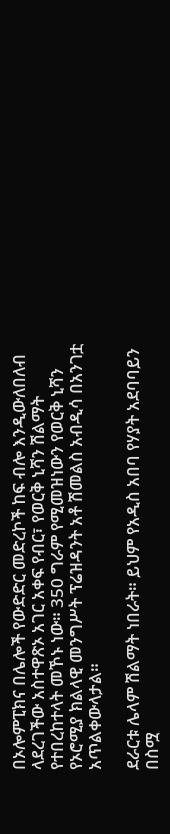በኦሎምፒክና በሌሎች የውድድር መድረኮች ከፍ ብሎ እንዲውለበለብ ላደረገችው አስተዋጽኦ አገር አቀፍ የብር፣ የወርቅ ኒሻን ሽልማት የተበረከተላት መኾኑ ነው። 350 ግራም የሚመዝነውን የወርቅ ኒሻን የኦሮሚያ ክልላዊ መንግሥት ፕሬዝዳንት አቶ ሽመልስ አብዲሳ በአንገቷ አጥልቀውላታል።

ደራርቱ ሌላም ሽልማት ነበራት። ይህም የአዲስ አበባ የሃያት አደባባይን በስሟ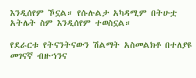እንዲሰየም ኾኗል። የሱሉልታ አካዳሚም በትሁቷ አትሌት ስም እንዲሰየም ተወስኗል።

የደራርቱ የትናንትናውን ሽልማት አስመልክቶ በተለያዩ መገናኛ ብዙኀንና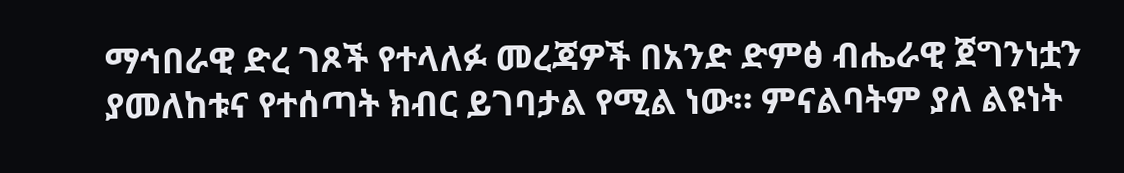ማኅበራዊ ድረ ገጾች የተላለፉ መረጃዎች በአንድ ድምፅ ብሔራዊ ጀግንነቷን ያመለከቱና የተሰጣት ክብር ይገባታል የሚል ነው። ምናልባትም ያለ ልዩነት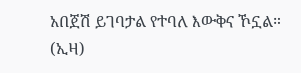አበጀሽ ይገባታል የተባለ እውቅና ኾኗል። (ኢዛ)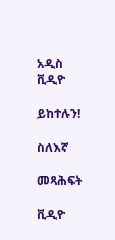አዲስ ቪዲዮ

ይከተሉን!

ስለእኛ

መጻሕፍት

ቪዲዮ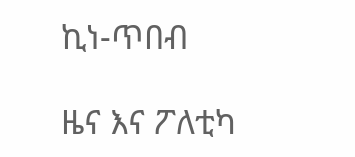ኪነ-ጥበብ

ዜና እና ፖለቲካ